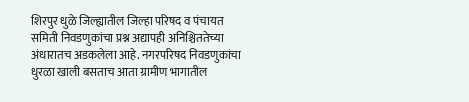शिरपुर धुळे जिल्ह्यातील जिल्हा परिषद व पंचायत समिती निवडणुकांचा प्रश्न अद्यापही अनिश्चिततेच्या अंधारातच अडकलेला आहे. नगरपरिषद निवडणुकांचा धुरळा खाली बसताच आता ग्रामीण भागातील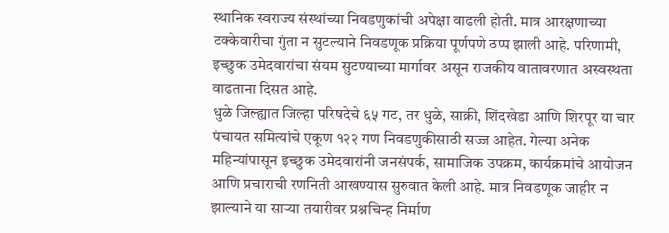स्थानिक स्वराज्य संस्थांच्या निवडणुकांची अपेक्षा वाढली होती. मात्र आरक्षणाच्या टक्केवारीचा गुंता न सुटल्याने निवडणूक प्रक्रिया पूर्णपणे ठप्प झाली आहे. परिणामी, इच्छुक उमेदवारांचा संयम सुटण्याच्या मार्गावर असून राजकीय वातावरणात अस्वस्थता वाढताना दिसत आहे.
धुळे जिल्ह्यात जिल्हा परिषदेचे ६५ गट, तर धुळे, साक्री, शिंदखेडा आणि शिरपूर या चार पंचायत समित्यांचे एकूण १२२ गण निवडणुकीसाठी सज्ज आहेत. गेल्या अनेक महिन्यांपासून इच्छुक उमेदवारांनी जनसंपर्क, सामाजिक उपक्रम, कार्यक्रमांचे आयोजन आणि प्रचाराची रणनिती आखण्यास सुरुवात केली आहे. मात्र निवडणूक जाहीर न झाल्याने या साऱ्या तयारीवर प्रश्नचिन्ह निर्माण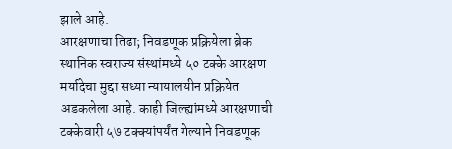झाले आहे.
आरक्षणाचा तिढा; निवडणूक प्रक्रियेला ब्रेक
स्थानिक स्वराज्य संस्थांमध्ये ५० टक्के आरक्षण मर्यादेचा मुद्दा सध्या न्यायालयीन प्रक्रियेत अडकलेला आहे. काही जिल्ह्यांमध्ये आरक्षणाची टक्केवारी ५७ टक्क्यांपर्यंत गेल्याने निवडणूक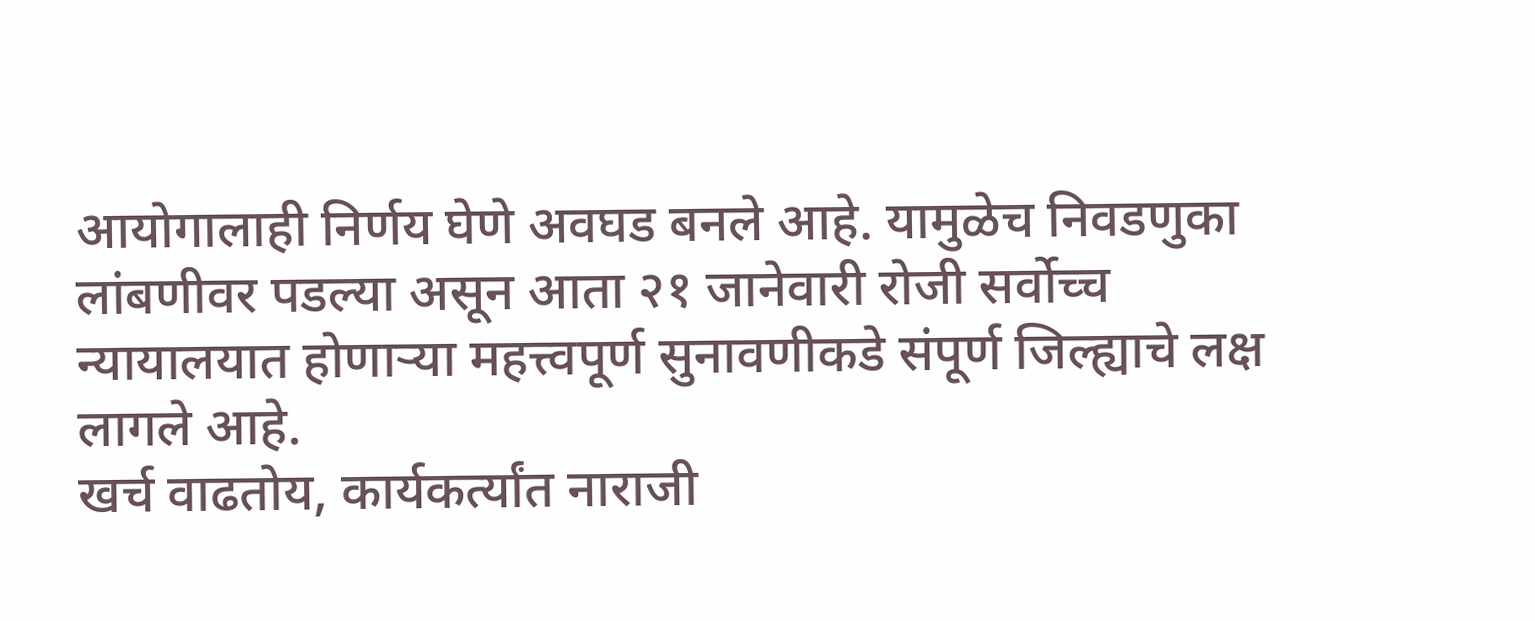आयोगालाही निर्णय घेणे अवघड बनले आहे. यामुळेच निवडणुका लांबणीवर पडल्या असून आता २१ जानेवारी रोजी सर्वोच्च न्यायालयात होणाऱ्या महत्त्वपूर्ण सुनावणीकडे संपूर्ण जिल्ह्याचे लक्ष लागले आहे.
खर्च वाढतोय, कार्यकर्त्यांत नाराजी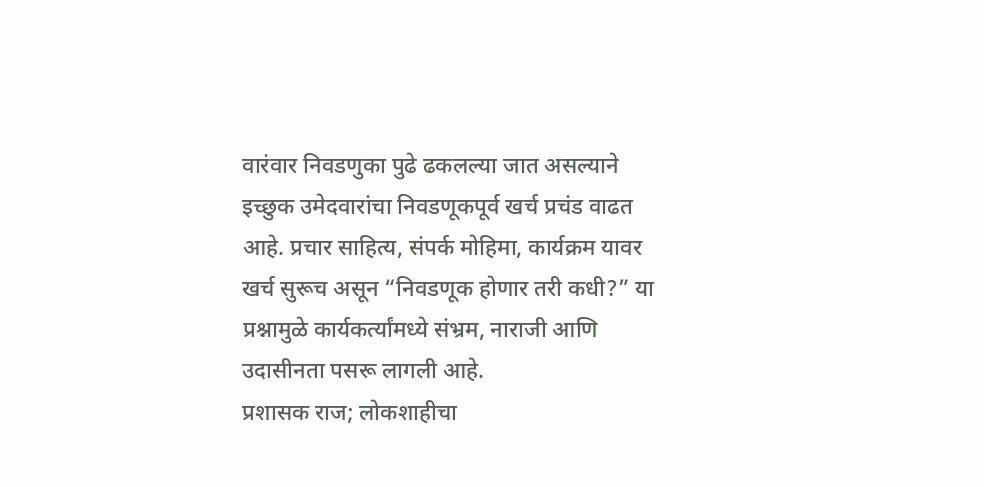वारंवार निवडणुका पुढे ढकलल्या जात असल्याने इच्छुक उमेदवारांचा निवडणूकपूर्व खर्च प्रचंड वाढत आहे. प्रचार साहित्य, संपर्क मोहिमा, कार्यक्रम यावर खर्च सुरूच असून “निवडणूक होणार तरी कधी?” या प्रश्नामुळे कार्यकर्त्यांमध्ये संभ्रम, नाराजी आणि उदासीनता पसरू लागली आहे.
प्रशासक राज; लोकशाहीचा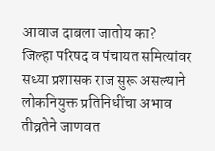आवाज दाबला जातोय का?
जिल्हा परिषद व पंचायत समित्यांवर सध्या प्रशासक राज सुरू असल्याने लोकनियुक्त प्रतिनिधींचा अभाव तीव्रतेने जाणवत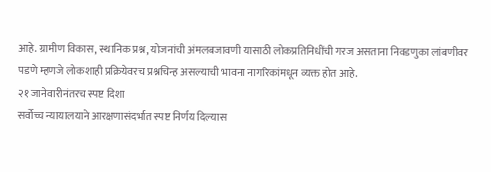आहे. ग्रामीण विकास, स्थानिक प्रश्न, योजनांची अंमलबजावणी यासाठी लोकप्रतिनिधींची गरज असताना निवडणुका लांबणीवर पडणे म्हणजे लोकशाही प्रक्रियेवरच प्रश्नचिन्ह असल्याची भावना नागरिकांमधून व्यक्त होत आहे.
२१ जानेवारीनंतरच स्पष्ट दिशा
सर्वोच्च न्यायालयाने आरक्षणासंदर्भात स्पष्ट निर्णय दिल्यास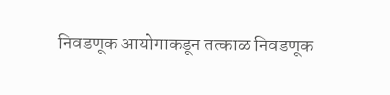निवडणूक आयोगाकडून तत्काळ निवडणूक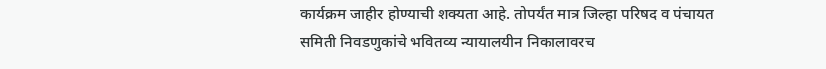कार्यक्रम जाहीर होण्याची शक्यता आहे. तोपर्यंत मात्र जिल्हा परिषद व पंचायत समिती निवडणुकांचे भवितव्य न्यायालयीन निकालावरच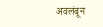अवलंबून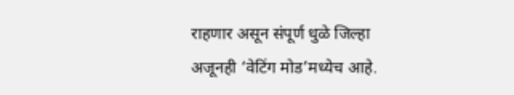राहणार असून संपूर्ण धुळे जिल्हा अजूनही ‘वेटिंग मोड’मध्येच आहे.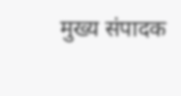मुख्य संपादक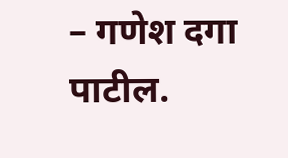– गणेश दगा पाटील.